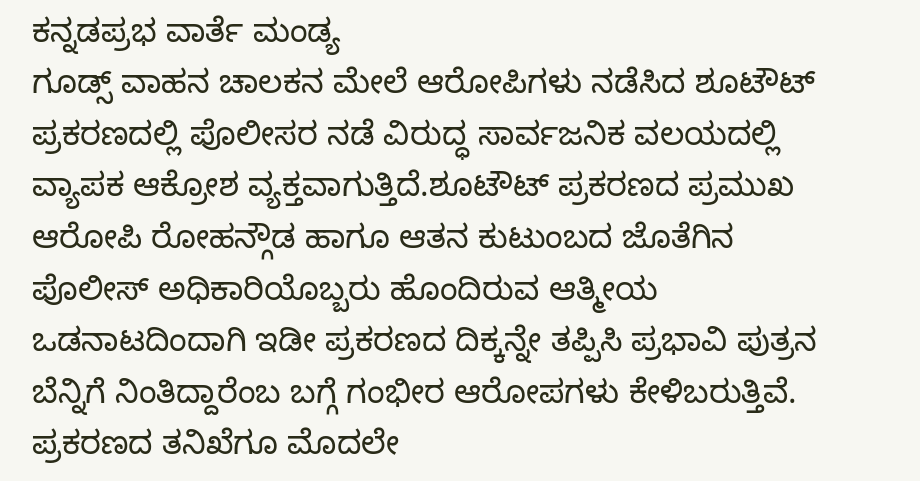ಕನ್ನಡಪ್ರಭ ವಾರ್ತೆ ಮಂಡ್ಯ
ಗೂಡ್ಸ್ ವಾಹನ ಚಾಲಕನ ಮೇಲೆ ಆರೋಪಿಗಳು ನಡೆಸಿದ ಶೂಟೌಟ್ ಪ್ರಕರಣದಲ್ಲಿ ಪೊಲೀಸರ ನಡೆ ವಿರುದ್ಧ ಸಾರ್ವಜನಿಕ ವಲಯದಲ್ಲಿ ವ್ಯಾಪಕ ಆಕ್ರೋಶ ವ್ಯಕ್ತವಾಗುತ್ತಿದೆ.ಶೂಟೌಟ್ ಪ್ರಕರಣದ ಪ್ರಮುಖ ಆರೋಪಿ ರೋಹನ್ಗೌಡ ಹಾಗೂ ಆತನ ಕುಟುಂಬದ ಜೊತೆಗಿನ ಪೊಲೀಸ್ ಅಧಿಕಾರಿಯೊಬ್ಬರು ಹೊಂದಿರುವ ಆತ್ಮೀಯ ಒಡನಾಟದಿಂದಾಗಿ ಇಡೀ ಪ್ರಕರಣದ ದಿಕ್ಕನ್ನೇ ತಪ್ಪಿಸಿ ಪ್ರಭಾವಿ ಪುತ್ರನ ಬೆನ್ನಿಗೆ ನಿಂತಿದ್ದಾರೆಂಬ ಬಗ್ಗೆ ಗಂಭೀರ ಆರೋಪಗಳು ಕೇಳಿಬರುತ್ತಿವೆ.
ಪ್ರಕರಣದ ತನಿಖೆಗೂ ಮೊದಲೇ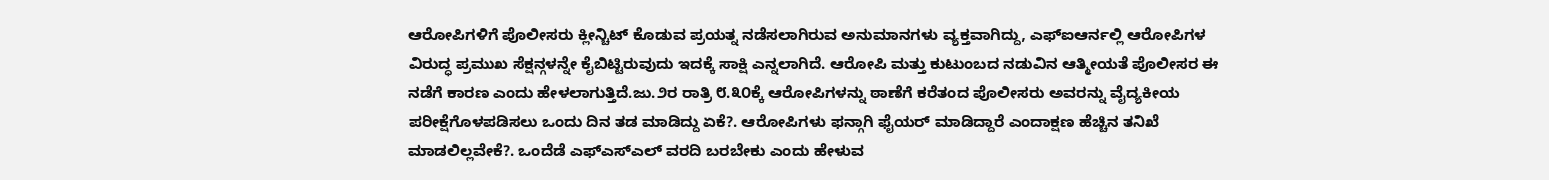ಆರೋಪಿಗಳಿಗೆ ಪೊಲೀಸರು ಕ್ಲೀನ್ಚಿಟ್ ಕೊಡುವ ಪ್ರಯತ್ನ ನಡೆಸಲಾಗಿರುವ ಅನುಮಾನಗಳು ವ್ಯಕ್ತವಾಗಿದ್ದು, ಎಫ್ಐಆರ್ನಲ್ಲಿ ಆರೋಪಿಗಳ ವಿರುದ್ಧ ಪ್ರಮುಖ ಸೆಕ್ಷನ್ಗಳನ್ನೇ ಕೈಬಿಟ್ಟಿರುವುದು ಇದಕ್ಕೆ ಸಾಕ್ಷಿ ಎನ್ನಲಾಗಿದೆ. ಆರೋಪಿ ಮತ್ತು ಕುಟುಂಬದ ನಡುವಿನ ಆತ್ಮೀಯತೆ ಪೊಲೀಸರ ಈ ನಡೆಗೆ ಕಾರಣ ಎಂದು ಹೇಳಲಾಗುತ್ತಿದೆ.ಜು.೨ರ ರಾತ್ರಿ ೮.೩೦ಕ್ಕೆ ಆರೋಪಿಗಳನ್ನು ಠಾಣೆಗೆ ಕರೆತಂದ ಪೊಲೀಸರು ಅವರನ್ನು ವೈದ್ಯಕೀಯ ಪರೀಕ್ಷೆಗೊಳಪಡಿಸಲು ಒಂದು ದಿನ ತಡ ಮಾಡಿದ್ದು ಏಕೆ?. ಆರೋಪಿಗಳು ಫನ್ಗಾಗಿ ಫೈಯರ್ ಮಾಡಿದ್ದಾರೆ ಎಂದಾಕ್ಷಣ ಹೆಚ್ಚಿನ ತನಿಖೆ ಮಾಡಲಿಲ್ಲವೇಕೆ?. ಒಂದೆಡೆ ಎಫ್ಎಸ್ಎಲ್ ವರದಿ ಬರಬೇಕು ಎಂದು ಹೇಳುವ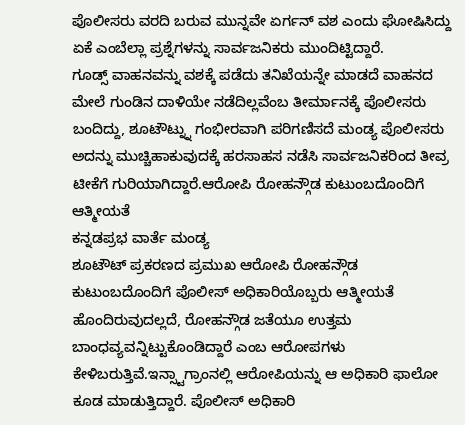ಪೊಲೀಸರು ವರದಿ ಬರುವ ಮುನ್ನವೇ ಏರ್ಗನ್ ವಶ ಎಂದು ಘೋಷಿಸಿದ್ದು ಏಕೆ ಎಂಬೆಲ್ಲಾ ಪ್ರಶ್ನೆಗಳನ್ನು ಸಾರ್ವಜನಿಕರು ಮುಂದಿಟ್ಟಿದ್ದಾರೆ.
ಗೂಡ್ಸ್ ವಾಹನವನ್ನು ವಶಕ್ಕೆ ಪಡೆದು ತನಿಖೆಯನ್ನೇ ಮಾಡದೆ ವಾಹನದ ಮೇಲೆ ಗುಂಡಿನ ದಾಳಿಯೇ ನಡೆದಿಲ್ಲವೆಂಬ ತೀರ್ಮಾನಕ್ಕೆ ಪೊಲೀಸರು ಬಂದಿದ್ದು, ಶೂಟೌಟ್ನ್ನು ಗಂಭೀರವಾಗಿ ಪರಿಗಣಿಸದೆ ಮಂಡ್ಯ ಪೊಲೀಸರು ಅದನ್ನು ಮುಚ್ಚಿಹಾಕುವುದಕ್ಕೆ ಹರಸಾಹಸ ನಡೆಸಿ ಸಾರ್ವಜನಿಕರಿಂದ ತೀವ್ರ ಟೀಕೆಗೆ ಗುರಿಯಾಗಿದ್ದಾರೆ.ಆರೋಪಿ ರೋಹನ್ಗೌಡ ಕುಟುಂಬದೊಂದಿಗೆ ಆತ್ಮೀಯತೆ
ಕನ್ನಡಪ್ರಭ ವಾರ್ತೆ ಮಂಡ್ಯ
ಶೂಟೌಟ್ ಪ್ರಕರಣದ ಪ್ರಮುಖ ಆರೋಪಿ ರೋಹನ್ಗೌಡ ಕುಟುಂಬದೊಂದಿಗೆ ಪೊಲೀಸ್ ಅಧಿಕಾರಿಯೊಬ್ಬರು ಆತ್ಮೀಯತೆ ಹೊಂದಿರುವುದಲ್ಲದೆ, ರೋಹನ್ಗೌಡ ಜತೆಯೂ ಉತ್ತಮ ಬಾಂಧವ್ಯವನ್ನಿಟ್ಟುಕೊಂಡಿದ್ದಾರೆ ಎಂಬ ಆರೋಪಗಳು ಕೇಳಿಬರುತ್ತಿವೆ.ಇನ್ಸ್ಟಾಗ್ರಾಂನಲ್ಲಿ ಆರೋಪಿಯನ್ನು ಆ ಅಧಿಕಾರಿ ಫಾಲೋ ಕೂಡ ಮಾಡುತ್ತಿದ್ದಾರೆ. ಪೊಲೀಸ್ ಅಧಿಕಾರಿ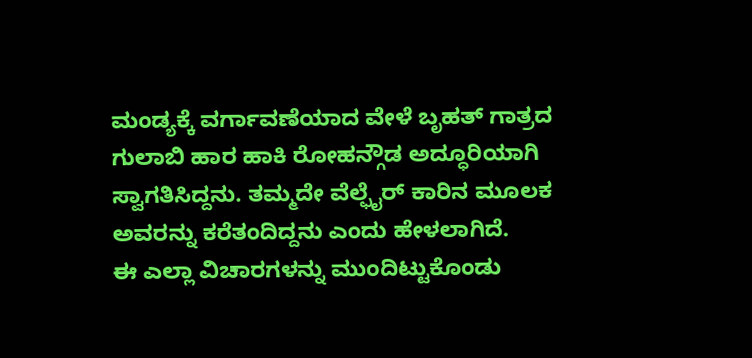ಮಂಡ್ಯಕ್ಕೆ ವರ್ಗಾವಣೆಯಾದ ವೇಳೆ ಬೃಹತ್ ಗಾತ್ರದ ಗುಲಾಬಿ ಹಾರ ಹಾಕಿ ರೋಹನ್ಗೌಡ ಅದ್ಧೂರಿಯಾಗಿ ಸ್ವಾಗತಿಸಿದ್ದನು. ತಮ್ಮದೇ ವೆಲ್ಫೈರ್ ಕಾರಿನ ಮೂಲಕ ಅವರನ್ನು ಕರೆತಂದಿದ್ದನು ಎಂದು ಹೇಳಲಾಗಿದೆ.
ಈ ಎಲ್ಲಾ ವಿಚಾರಗಳನ್ನು ಮುಂದಿಟ್ಟುಕೊಂಡು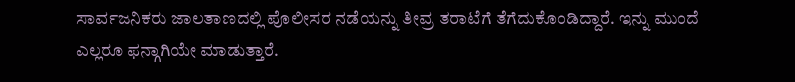ಸಾರ್ವಜನಿಕರು ಜಾಲತಾಣದಲ್ಲಿ ಪೊಲೀಸರ ನಡೆಯನ್ನು ತೀವ್ರ ತರಾಟೆಗೆ ತೆಗೆದುಕೊಂಡಿದ್ದಾರೆ. ಇನ್ನು ಮುಂದೆ ಎಲ್ಲರೂ ಫನ್ಗಾಗಿಯೇ ಮಾಡುತ್ತಾರೆ.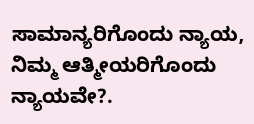ಸಾಮಾನ್ಯರಿಗೊಂದು ನ್ಯಾಯ, ನಿಮ್ಮ ಆತ್ಮೀಯರಿಗೊಂದು ನ್ಯಾಯವೇ?.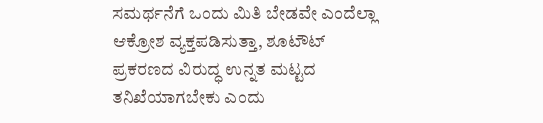ಸಮರ್ಥನೆಗೆ ಒಂದು ಮಿತಿ ಬೇಡವೇ ಎಂದೆಲ್ಲಾ ಆಕ್ರೋಶ ವ್ಯಕ್ತಪಡಿಸುತ್ತಾ, ಶೂಟೌಟ್ ಪ್ರಕರಣದ ವಿರುದ್ಧ ಉನ್ನತ ಮಟ್ಟದ ತನಿಖೆಯಾಗಬೇಕು ಎಂದು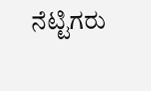ನೆಟ್ಟಿಗರು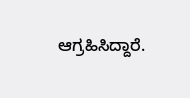ಆಗ್ರಹಿಸಿದ್ದಾರೆ.